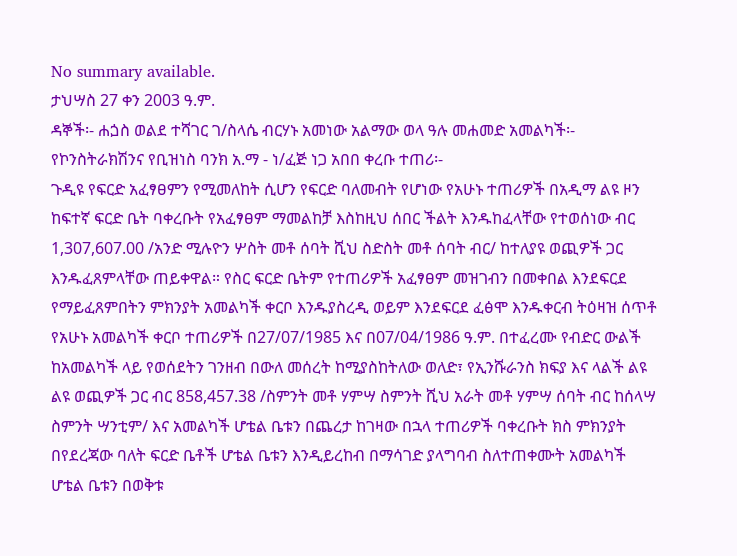No summary available.
ታህሣስ 27 ቀን 2003 ዓ.ም.
ዳኞች፡- ሐጏስ ወልደ ተሻገር ገ/ስላሴ ብርሃኑ አመነው አልማው ወላ ዓሉ መሐመድ አመልካች፡- የኮንስትራክሽንና የቢዝነስ ባንክ አ.ማ - ነ/ፈጅ ነጋ አበበ ቀረቡ ተጠሪ፡-
ጉዲዩ የፍርድ አፈፃፀምን የሚመለከት ሲሆን የፍርድ ባለመብት የሆነው የአሁኑ ተጠሪዎች በአዲማ ልዩ ዞን ከፍተኛ ፍርድ ቤት ባቀረቡት የአፈፃፀም ማመልከቻ እስከዚህ ሰበር ችልት እንዱከፈላቸው የተወሰነው ብር 1,307,607.00 /አንድ ሚሉዮን ሦስት መቶ ሰባት ሺህ ስድስት መቶ ሰባት ብር/ ከተለያዩ ወጪዎች ጋር እንዱፈጸምላቸው ጠይቀዋል። የስር ፍርድ ቤትም የተጠሪዎች አፈፃፀም መዝገብን በመቀበል እንደፍርደ የማይፈጸምበትን ምክንያት አመልካች ቀርቦ እንዱያስረዲ ወይም እንደፍርደ ፈፅሞ እንዱቀርብ ትዕዛዝ ሰጥቶ የአሁኑ አመልካች ቀርቦ ተጠሪዎች በ27/07/1985 እና በ07/04/1986 ዓ.ም. በተፈረሙ የብድር ውልች ከአመልካች ላይ የወሰደትን ገንዘብ በውለ መሰረት ከሚያስከትለው ወለድ፣ የኢንሹራንስ ክፍያ እና ላልች ልዩ ልዩ ወጪዎች ጋር ብር 858,457.38 /ስምንት መቶ ሃምሣ ስምንት ሺህ አራት መቶ ሃምሣ ሰባት ብር ከሰላሣ ስምንት ሣንቲም/ እና አመልካች ሆቴል ቤቱን በጨረታ ከገዛው በኋላ ተጠሪዎች ባቀረቡት ክስ ምክንያት በየደረጃው ባለት ፍርድ ቤቶች ሆቴል ቤቱን እንዲይረከብ በማሳገድ ያላግባብ ስለተጠቀሙት አመልካች ሆቴል ቤቱን በወቅቱ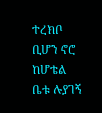ተረክቦ ቢሆን ኖሮ ከሆቴል ቤቱ ሉያገኝ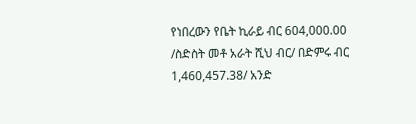የነበረውን የቤት ኪራይ ብር 604,000.00 /ስድስት መቶ አራት ሺህ ብር/ በድምሩ ብር 1,460,457.38/ አንድ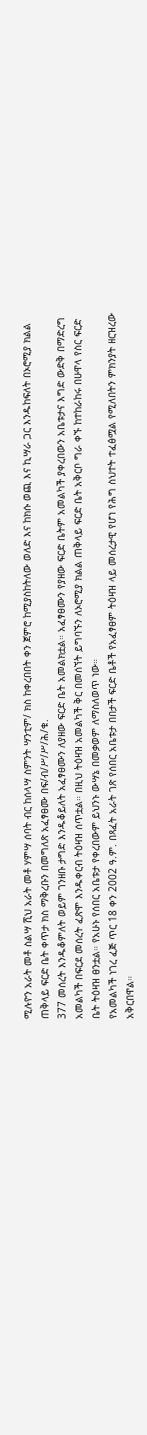ሚሉዮን አራት መቶ ስልሣ ሺህ አራት መቶ ሃምሣ ሰባት ብር ከሰላሣ ስምንት ሣንቲም/ ክስ ከቀረበበት ቀን ጀምሮ ከሚያስከትለው ወለድ እና ከክሱ ወጪ እና ኪሣራ ጋር እንዱከፍለት በኦሮሚያ ክልል ጠቅላይ ፍርድ ቤት ቀጥታ ክስ ማቅረቡን በመግለጽ አፈፃፀሙ በፍ/ብ/ሥ/ሥ/ሕ/ቁ.
377 መሰረት እንዱቆምለት ወይም ገንዘቡ ታግድ እንዱቆይለት አፈፃፀሙን ለያዘው ፍርድ ቤት አመልክቷል። አፈፃፀሙን የያዘው ፍርድ ቤትም አመልካች ያቀረበውን አቤቱታና እግድ ውድቅ በማድረግ አመልካች በፍርደ መሰረት ፈጽሞ እንዱቀርብ ትዕዛዝ ሰጥቷል። በዚህ ትዕዛዝ አመልካች ቅር በመሰኘት ይግባኙን ለኦሮሚያ ክልል ጠቅላይ ፍርድ ቤት አቅርቦ ግራ ቀኙ ከተከራከሩ በሁዋላ የስር ፍርድ ቤት ትዕዛዝ ፀንቷል። የአሁኑ የሰበር አቤቱታ የቀረበውም ይህንኑ ውሣኔ በመቃወም ለማስለወጥ ነው።
የአመልካች ነገረ ፈጅ ጥር 18 ቀን 2002 ዓ.ም. በጻፈት አራት ገጽ የሰበር አቤቱታ በበታች ፍርድ ቤቶች የአፈፃፀም ትዕዛዝ ላይ መሰረታዊ የሆነ የሕግ ስህተት ተፈፅሟል የሚለበትን ምክንያት ዘርዝረው አቅርበዋል።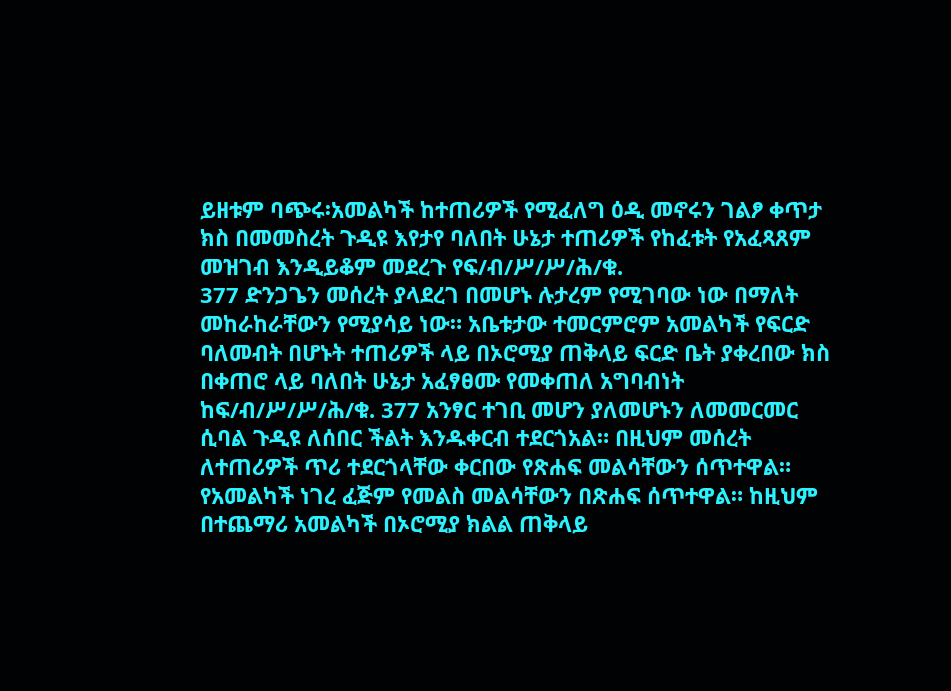ይዘቱም ባጭሩ፡አመልካች ከተጠሪዎች የሚፈለግ ዕዲ መኖሩን ገልፆ ቀጥታ ክስ በመመስረት ጉዲዩ እየታየ ባለበት ሁኔታ ተጠሪዎች የከፈቱት የአፈጻጸም መዝገብ እንዲይቆም መደረጉ የፍ/ብ/ሥ/ሥ/ሕ/ቁ.
377 ድንጋጌን መሰረት ያላደረገ በመሆኑ ሉታረም የሚገባው ነው በማለት መከራከራቸውን የሚያሳይ ነው። አቤቱታው ተመርምሮም አመልካች የፍርድ ባለመብት በሆኑት ተጠሪዎች ላይ በኦሮሚያ ጠቅላይ ፍርድ ቤት ያቀረበው ክስ በቀጠሮ ላይ ባለበት ሁኔታ አፈፃፀሙ የመቀጠለ አግባብነት ከፍ/ብ/ሥ/ሥ/ሕ/ቁ. 377 አንፃር ተገቢ መሆን ያለመሆኑን ለመመርመር ሲባል ጉዲዩ ለሰበር ችልት እንዱቀርብ ተደርጎአል። በዚህም መሰረት ለተጠሪዎች ጥሪ ተደርጎላቸው ቀርበው የጽሐፍ መልሳቸውን ሰጥተዋል። የአመልካች ነገረ ፈጅም የመልስ መልሳቸውን በጽሐፍ ሰጥተዋል። ከዚህም በተጨማሪ አመልካች በኦሮሚያ ክልል ጠቅላይ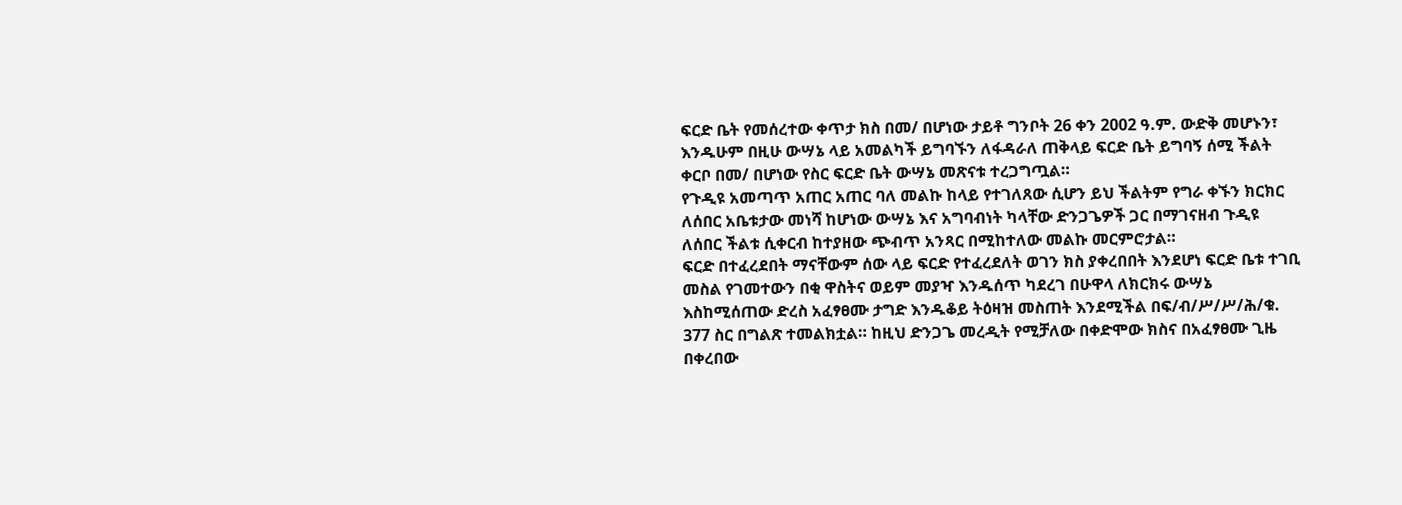ፍርድ ቤት የመሰረተው ቀጥታ ክስ በመ/ በሆነው ታይቶ ግንቦት 26 ቀን 2002 ዓ.ም. ውድቅ መሆኑን፣ እንዱሁም በዚሁ ውሣኔ ላይ አመልካች ይግባኙን ለፋዳራለ ጠቅላይ ፍርድ ቤት ይግባኝ ሰሚ ችልት ቀርቦ በመ/ በሆነው የስር ፍርድ ቤት ውሣኔ መጽናቱ ተረጋግጧል።
የጉዲዩ አመጣጥ አጠር አጠር ባለ መልኩ ከላይ የተገለጸው ሲሆን ይህ ችልትም የግራ ቀኙን ክርክር ለሰበር አቤቱታው መነሻ ከሆነው ውሣኔ እና አግባብነት ካላቸው ድንጋጌዎች ጋር በማገናዘብ ጉዲዩ ለሰበር ችልቱ ሲቀርብ ከተያዘው ጭብጥ አንጻር በሚከተለው መልኩ መርምሮታል።
ፍርድ በተፈረደበት ማናቸውም ሰው ላይ ፍርድ የተፈረደለት ወገን ክስ ያቀረበበት እንደሆነ ፍርድ ቤቱ ተገቢ መስል የገመተውን በቂ ዋስትና ወይም መያዣ እንዱሰጥ ካደረገ በሁዋላ ለክርክሩ ውሣኔ እስከሚሰጠው ድረስ አፈፃፀሙ ታግድ እንዱቆይ ትዕዛዝ መስጠት እንደሚችል በፍ/ብ/ሥ/ሥ/ሕ/ቁ. 377 ስር በግልጽ ተመልክቷል። ከዚህ ድንጋጌ መረዲት የሚቻለው በቀድሞው ክስና በአፈፃፀሙ ጊዜ በቀረበው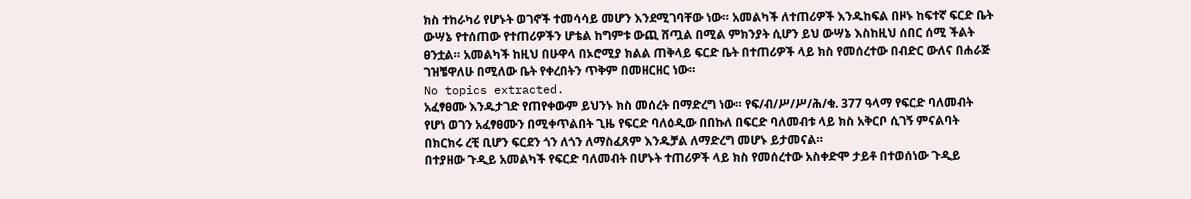ክስ ተከራካሪ የሆኑት ወገኖች ተመሳሳይ መሆን እንደሚገባቸው ነው። አመልካች ለተጠሪዎች እንዱከፍል በዞኑ ከፍተኛ ፍርድ ቤት ውሣኔ የተሰጠው የተጠሪዎችን ሆቴል ከግምቱ ውጪ ሸጧል በሚል ምክንያት ሲሆን ይህ ውሣኔ እስከዚህ ሰበር ሰሚ ችልት ፀንቷል። አመልካች ከዚህ በሁዋላ በኦሮሚያ ክልል ጠቅላይ ፍርድ ቤት በተጠሪዎች ላይ ክስ የመሰረተው በብድር ውለና በሐራጅ ገዝቼዋለሁ በሚለው ቤት የቀረበትን ጥቅም በመዘርዘር ነው።
No topics extracted.
አፈፃፀሙ እንዱታገድ የጠየቀውም ይህንኑ ክስ መሰረት በማድረግ ነው። የፍ/ብ/ሥ/ሥ/ሕ/ቁ. 377 ዓላማ የፍርድ ባለመብት የሆነ ወገን አፈፃፀሙን በሚቀጥልበት ጊዜ የፍርድ ባለዕዲው በበኩለ በፍርድ ባለመብቱ ላይ ክስ አቅርቦ ሲገኝ ምናልባት በክርክሩ ረቺ ቢሆን ፍርደን ጎን ለጎን ለማስፈጸም እንዱቻል ለማድረግ መሆኑ ይታመናል።
በተያዘው ጉዲይ አመልካች የፍርድ ባለመብት በሆኑት ተጠሪዎች ላይ ክስ የመሰረተው አስቀድሞ ታይቶ በተወሰነው ጉዲይ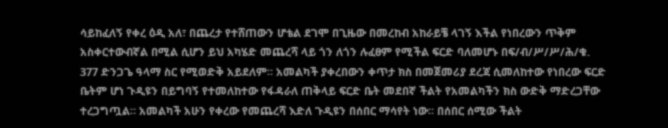ሳይከፈለኝ የቀረ ዕዲ አለ፣ በጨረታ የተሸጠውን ሆቴል ደገሞ በጊዜው በመረከብ አከራይቼ ላገኝ እችል የነበረውን ጥቅም አስቀርተውብኛል በሚል ሲሆን ይህ አካሄድ መጨረሻ ላይ ጎን ለጎን ሉፈፀም የሚችል ፍርድ ባለመሆኑ በፍ/ብ/ሥ/ሥ/ሕ/ቁ.
377 ድንጋጌ ዓላማ ስር የሚወድቅ አይደለም። አመልካች ያቀረበውን ቀጥታ ክስ በመጀመሪያ ደረጃ ሲመለከተው የነበረው ፍርድ ቤትም ሆነ ጉዲዩን በይግባኝ የተመለከተው የፋዳራለ ጠቅላይ ፍርድ ቤት መደበኛ ችልት የአመልካችን ክስ ውድቅ ማድረጋቸው ተረጋግጧል። አመልካች አሁን የቀረው የመጨረሻ እድለ ጉዲዩን በሰበር ማሳየት ነው። በሰበር ሰሚው ችልት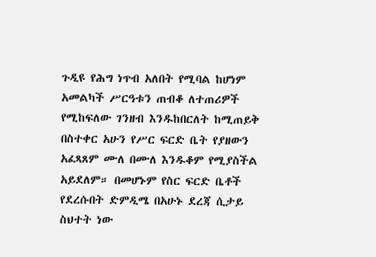ጉዲዩ የሕግ ነጥብ አለበት የሚባል ከሆነም አመልካች ሥርዓቱን ጠብቆ ለተጠሪዎች የሚከፍለው ገንዘብ እንዱከበርለት ከሚጠይቅ በስተቀር አሁን የሥር ፍርድ ቤት የያዘውን አፈጻጸም ሙለ በሙለ እንዱቆም የሚያስችል አይደለም። በመሆኑም የስር ፍርድ ቤቶች የደረሱበት ድምዲሜ በአሁኑ ደረጃ ሲታይ ስህተት ነው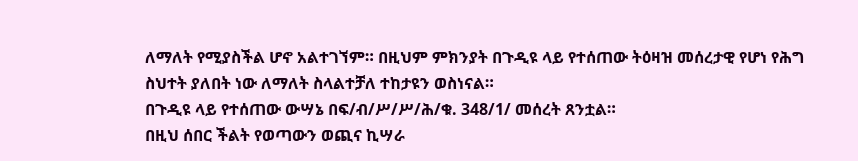ለማለት የሚያስችል ሆኖ አልተገኘም። በዚህም ምክንያት በጉዲዩ ላይ የተሰጠው ትዕዛዝ መሰረታዊ የሆነ የሕግ ስህተት ያለበት ነው ለማለት ስላልተቻለ ተከታዩን ወስነናል።
በጉዲዩ ላይ የተሰጠው ውሣኔ በፍ/ብ/ሥ/ሥ/ሕ/ቁ. 348/1/ መሰረት ጸንቷል።
በዚህ ሰበር ችልት የወጣውን ወጪና ኪሣራ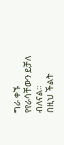ግራ ቀኙ የየራሳቸውን ይቻለ ብለናል።
በዚህ ችልት